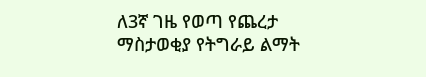ለ3ኛ ገዜ የወጣ የጨረታ ማስታወቂያ የትግራይ ልማት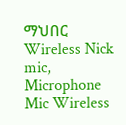ማህበር Wireless Nick mic, Microphone Mic Wireless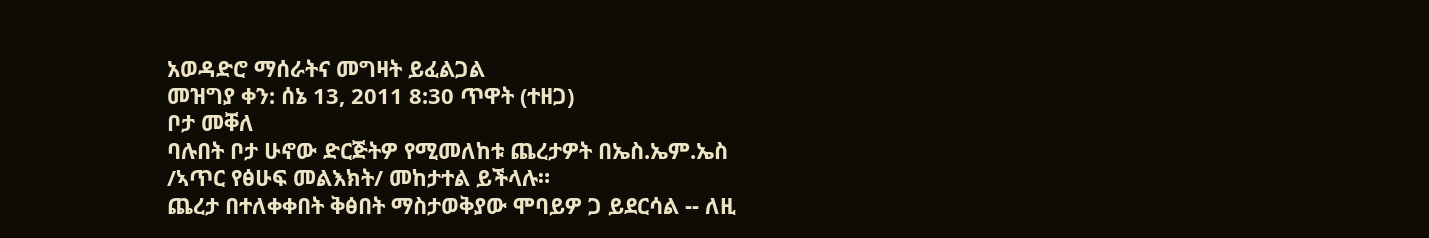አወዳድሮ ማሰራትና መግዛት ይፈልጋል
መዝግያ ቀን: ሰኔ 13, 2011 8:30 ጥዋት (ተዘጋ)
ቦታ መቐለ
ባሉበት ቦታ ሁኖው ድርጅትዎ የሚመለከቱ ጨረታዎት በኤስ.ኤም.ኤስ /ኣጥር የፅሁፍ መልእክት/ መከታተል ይችላሉ።
ጨረታ በተለቀቀበት ቅፅበት ማስታወቅያው ሞባይዎ ጋ ይደርሳል -- ለዚ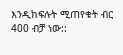እንዲከፍሉት ሚጠየቁት ብር 400 ብቻ ነው::